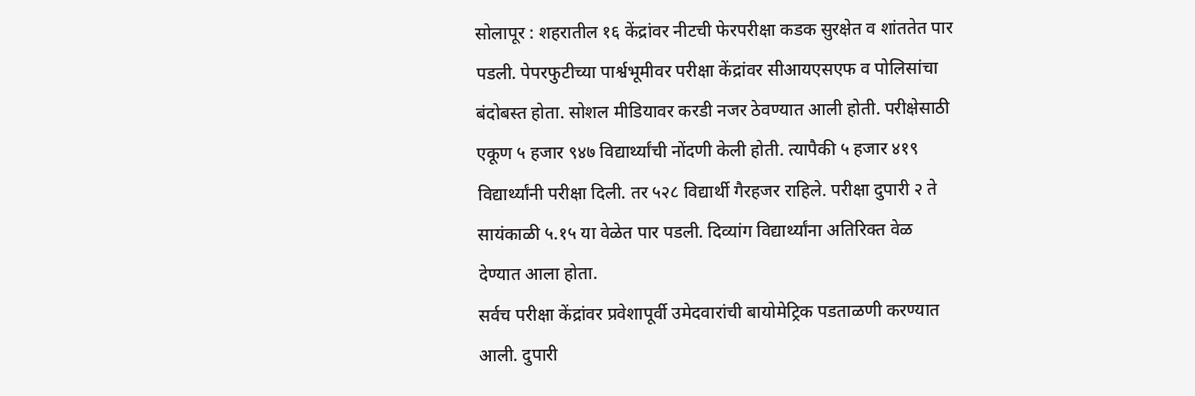सोलापूर : शहरातील १६ केंद्रांवर नीटची फेरपरीक्षा कडक सुरक्षेत व शांततेत पार पडली. पेपरफुटीच्या पार्श्वभूमीवर परीक्षा केंद्रांवर सीआयएसएफ व पोलिसांचा बंदोबस्त होता. सोशल मीडियावर करडी नजर ठेवण्यात आली होती. परीक्षेसाठी एकूण ५ हजार ९४७ विद्यार्थ्यांची नोंदणी केली होती. त्यापैकी ५ हजार ४१९ विद्यार्थ्यांनी परीक्षा दिली. तर ५२८ विद्यार्थी गैरहजर राहिले. परीक्षा दुपारी २ ते सायंकाळी ५.१५ या वेळेत पार पडली. दिव्यांग विद्यार्थ्यांना अतिरिक्त वेळ देण्यात आला होता.
सर्वच परीक्षा केंद्रांवर प्रवेशापूर्वी उमेदवारांची बायोमेट्रिक पडताळणी करण्यात आली. दुपारी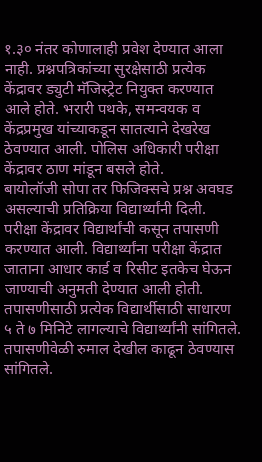१.३० नंतर कोणालाही प्रवेश देण्यात आला नाही. प्रश्नपत्रिकांच्या सुरक्षेसाठी प्रत्येक केंद्रावर ड्युटी मॅजिस्ट्रेट नियुक्त करण्यात आले होते. भरारी पथके, समन्वयक व केंद्रप्रमुख यांच्याकडून सातत्याने देखरेख ठेवण्यात आली. पोलिस अधिकारी परीक्षा केंद्रावर ठाण मांडून बसले होते.
बायोलॉजी सोपा तर फिजिक्सचे प्रश्न अवघड असल्याची प्रतिक्रिया विद्यार्थ्यांनी दिली. परीक्षा केंद्रावर विद्यार्थांची कसून तपासणी करण्यात आली. विद्यार्थ्यांना परीक्षा केंद्रात जाताना आधार कार्ड व रिसीट इतकेच घेऊन जाण्याची अनुमती देण्यात आली होती. तपासणीसाठी प्रत्येक विद्यार्थीसाठी साधारण ५ ते ७ मिनिटे लागल्याचे विद्यार्थ्यांनी सांगितले. तपासणीवेळी रुमाल देखील काढून ठेवण्यास सांगितले.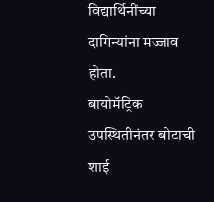विद्यार्थिनींच्या दागिन्यांना मज्जाव होता.
बायोमॅट्रिक उपस्थितीनंतर बोटाची शाई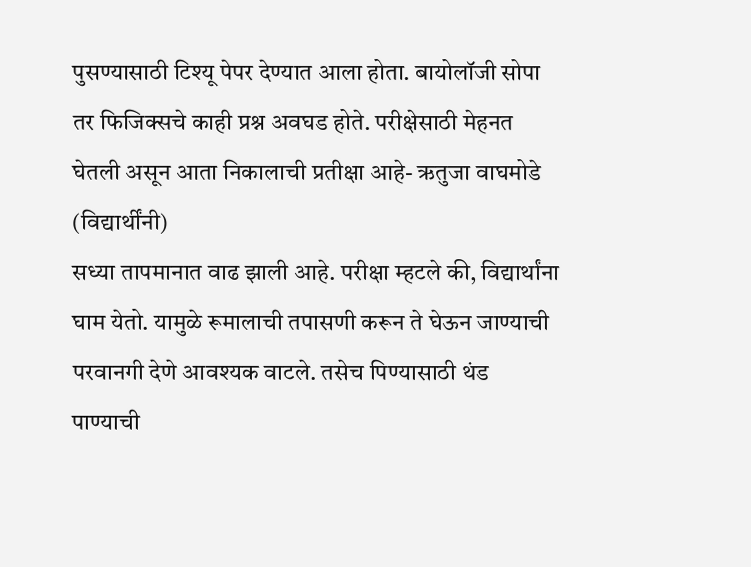पुसण्यासाठी टिश्यू पेपर देण्यात आला होता. बायोलॉजी सोपा तर फिजिक्सचे काही प्रश्न अवघड होते. परीक्षेसाठी मेहनत घेतली असून आता निकालाची प्रतीक्षा आहे- ऋतुजा वाघमोडे (विद्यार्थींनी)
सध्या तापमानात वाढ झाली आहे. परीक्षा म्हटले की, विद्यार्थांना घाम येतो. यामुळे रूमालाची तपासणी करून ते घेऊन जाण्याची परवानगी देणे आवश्यक वाटले. तसेच पिण्यासाठी थंड पाण्याची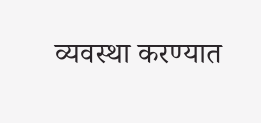व्यवस्था करण्यात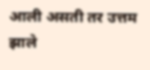आली असती तर उत्तम झाले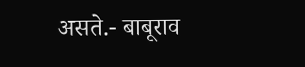असते.- बाबूराव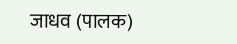जाधव (पालक)